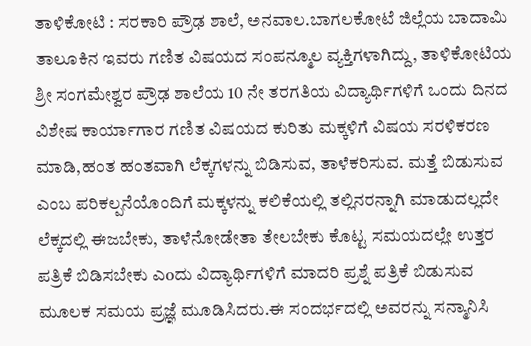ತಾಳಿಕೋಟಿ : ಸರಕಾರಿ ಪ್ರೌಢ ಶಾಲೆ, ಅನವಾಲ.ಬಾಗಲಕೋಟೆ ಜಿಲ್ಲೆಯ ಬಾದಾಮಿ ತಾಲೂಕಿನ ಇವರು ಗಣಿತ ವಿಷಯದ ಸಂಪನ್ಮೂಲ ವ್ಯಕ್ತಿಗಳಾಗಿದ್ದು, ತಾಳಿಕೋಟಿಯ ಶ್ರೀ ಸಂಗಮೇಶ್ವರ ಪ್ರೌಢ ಶಾಲೆಯ 10 ನೇ ತರಗತಿಯ ವಿದ್ಯಾರ್ಥಿಗಳಿಗೆ ಒಂದು ದಿನದ ವಿಶೇಷ ಕಾರ್ಯಾಗಾರ ಗಣಿತ ವಿಷಯದ ಕುರಿತು ಮಕ್ಕಳಿಗೆ ವಿಷಯ ಸರಳಿಕರಣ ಮಾಡಿ,ಹಂತ ಹಂತವಾಗಿ ಲೆಕ್ಕಗಳನ್ನು ಬಿಡಿಸುವ, ತಾಳೆಕರಿಸುವ. ಮತ್ತೆ ಬಿಡುಸುವ ಎಂಬ ಪರಿಕಲ್ಪನೆಯೊಂದಿಗೆ ಮಕ್ಕಳನ್ನು ಕಲಿಕೆಯಲ್ಲಿ ತಲ್ಲಿನರನ್ನಾಗಿ ಮಾಡುದಲ್ಲದೇ ಲೆಕ್ಕದಲ್ಲಿ ಈಜಬೇಕು, ತಾಳೆನೋಡೇತಾ ತೇಲಬೇಕು ಕೊಟ್ಟ ಸಮಯದಲ್ಲೇ ಉತ್ತರ ಪತ್ರಿಕೆ ಬಿಡಿಸಬೇಕು ಎoದು ವಿದ್ಯಾರ್ಥಿಗಳಿಗೆ ಮಾದರಿ ಪ್ರಶ್ನೆ ಪತ್ರಿಕೆ ಬಿಡುಸುವ ಮೂಲಕ ಸಮಯ ಪ್ರಜ್ಞೆ ಮೂಡಿಸಿದರು.ಈ ಸಂದರ್ಭದಲ್ಲಿ ಅವರನ್ನು ಸನ್ಮಾನಿಸಿ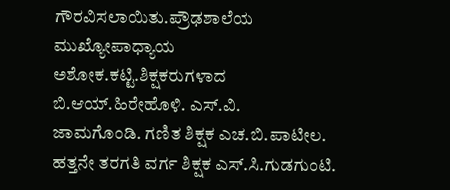ಗೌರವಿಸಲಾಯಿತು.ಪ್ರೌಢಶಾಲೆಯ ಮುಖ್ಯೋಪಾಧ್ಯಾಯ ಅಶೋಕ.ಕಟ್ಟಿ.ಶಿಕ್ಷಕರುಗಳಾದ ಬಿ.ಆಯ್.ಹಿರೇಹೊಳಿ. ಎಸ್.ವಿ.
ಜಾಮಗೊಂಡಿ. ಗಣಿತ ಶಿಕ್ಷಕ ಎಚ.ಬಿ.ಪಾಟೀಲ.
ಹತ್ತನೇ ತರಗತಿ ವರ್ಗ ಶಿಕ್ಷಕ ಎಸ್.ಸಿ.ಗುಡಗುಂಟಿ.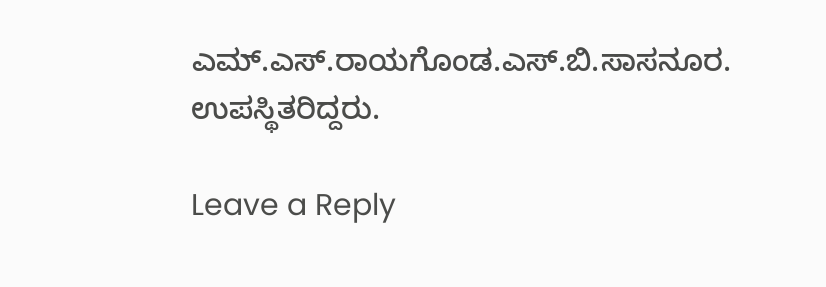ಎಮ್.ಎಸ್.ರಾಯಗೊಂಡ.ಎಸ್.ಬಿ.ಸಾಸನೂರ. ಉಪಸ್ಥಿತರಿದ್ದರು.

Leave a Reply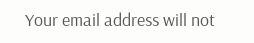Your email address will not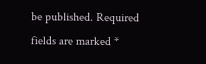be published. Required fields are marked *